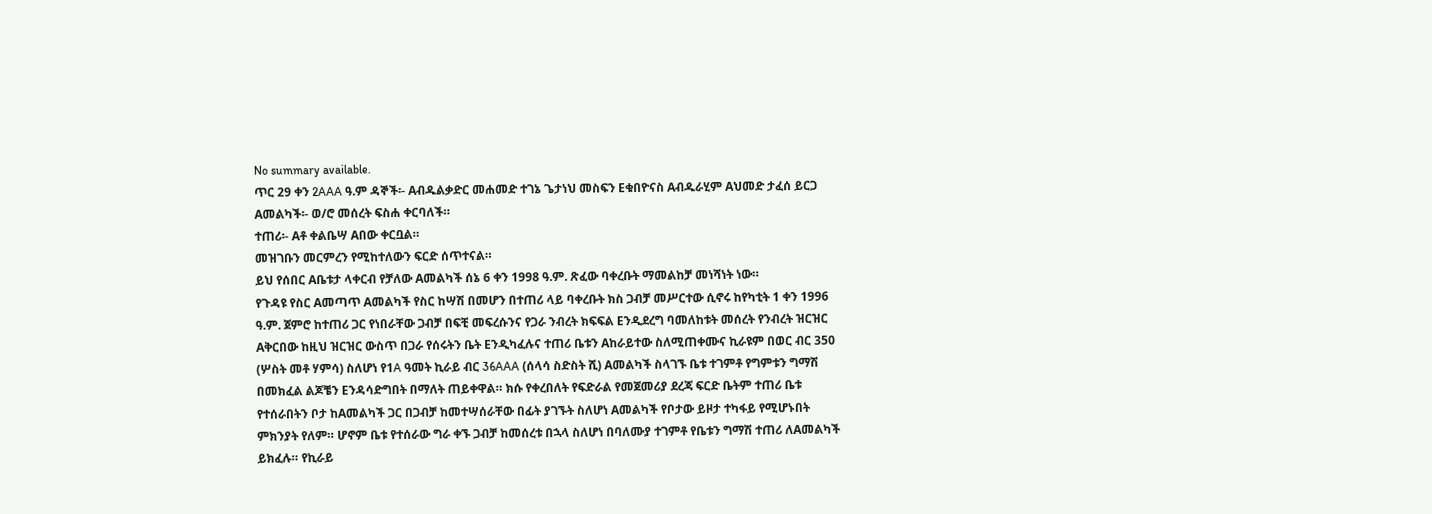No summary available.
ጥር 29 ቀን 2AAA ዓ.ም ዳኞች፡- Aብዱልቃድር መሐመድ ተገኔ ጌታነህ መስፍን Eቁበዮናስ Aብዱራሂም Aህመድ ታፈሰ ይርጋ Aመልካች፡- ወ/ሮ መሰረት ፍስሐ ቀርባለች።
ተጠሪ፡- Aቶ ቀልቤሣ Aበው ቀርቧል።
መዝገቡን መርምረን የሚከተለውን ፍርድ ሰጥተናል።
ይህ የሰበር Aቤቱታ ላቀርብ የቻለው Aመልካች ሰኔ 6 ቀን 1998 ዓ.ም. ጽፈው ባቀረቡት ማመልከቻ መነሻነት ነው።
የጉዳዩ የስር Aመጣጥ Aመልካች የስር ከሣሽ በመሆን በተጠሪ ላይ ባቀረቡት ክስ ጋብቻ መሥርተው ሲኖሩ ከየካቲት 1 ቀን 1996 ዓ.ም. ጀምሮ ከተጠሪ ጋር የነበራቸው ጋብቻ በፍቺ መፍረሱንና የጋራ ንብረት ክፍፍል Eንዲደረግ ባመለከቱት መሰረት የንብረት ዝርዝር Aቅርበው ከዚህ ዝርዝር ውስጥ በጋራ የሰሩትን ቤት Eንዲካፈሉና ተጠሪ ቤቱን Aከራይተው ስለሚጠቀሙና ኪራዩም በወር ብር 350 (ሦስት መቶ ሃምሳ) ስለሆነ የ1A ዓመት ኪራይ ብር 36AAA (ሰላሳ ስድስት ሺ) Aመልካች ስላገኙ ቤቱ ተገምቶ የግምቱን ግማሽ በመክፈል ልጆቼን Eንዳሳድግበት በማለት ጠይቀዋል። ክሱ የቀረበለት የፍድራል የመጀመሪያ ደረጃ ፍርድ ቤትም ተጠሪ ቤቱ የተሰራበትን ቦታ ከAመልካች ጋር በጋብቻ ከመተሣሰራቸው በፊት ያገኙት ስለሆነ Aመልካች የቦታው ይዞታ ተካፋይ የሚሆኑበት ምክንያት የለም። ሆኖም ቤቱ የተሰራው ግራ ቀኙ ጋብቻ ከመሰረቱ በኋላ ስለሆነ በባለሙያ ተገምቶ የቤቱን ግማሽ ተጠሪ ለAመልካች ይክፈሉ። የኪራይ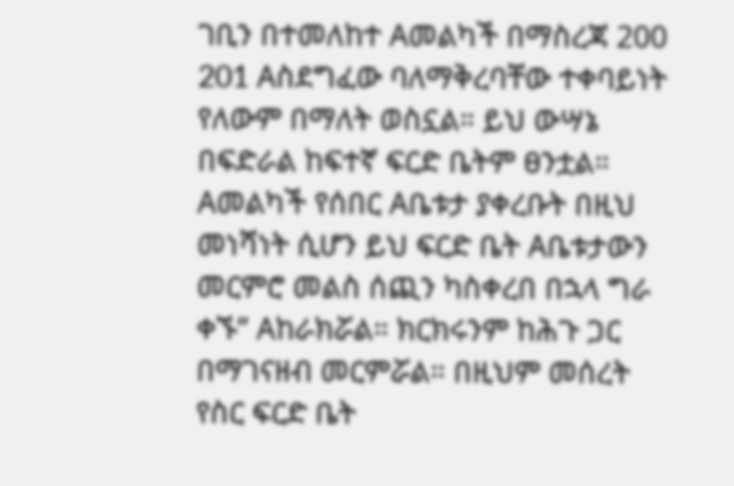ገቢን በተመለከተ Aመልካች በማስረጃ 200 201 Aስደግፈው ባለማቅረባቸው ተቀባይነት የለውም በማለት ወስኗል። ይህ ውሣኔ በፍድራል ከፍተኛ ፍርድ ቤትም ፀንቷል።
Aመልካች የሰበር Aቤቱታ ያቀረቡት በዚህ መነሻነት ሲሆን ይህ ፍርድ ቤት Aቤቱታውን መርምሮ መልስ ሰጪን ካስቀረበ በኋላ ግራ ቀኙ” Aከራክሯል። ክርክሩንም ከሕጉ ጋር በማገናዘብ መርምሯል። በዚህም መሰረት የስር ፍርድ ቤት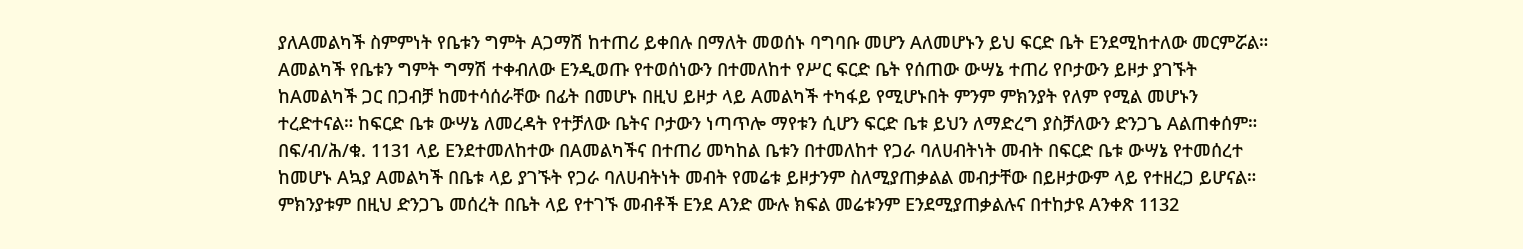ያለAመልካች ስምምነት የቤቱን ግምት Aጋማሽ ከተጠሪ ይቀበሉ በማለት መወሰኑ ባግባቡ መሆን Aለመሆኑን ይህ ፍርድ ቤት Eንደሚከተለው መርምሯል።
Aመልካች የቤቱን ግምት ግማሽ ተቀብለው Eንዲወጡ የተወሰነውን በተመለከተ የሥር ፍርድ ቤት የሰጠው ውሣኔ ተጠሪ የቦታውን ይዞታ ያገኙት ከAመልካች ጋር በጋብቻ ከመተሳሰራቸው በፊት በመሆኑ በዚህ ይዞታ ላይ Aመልካች ተካፋይ የሚሆኑበት ምንም ምክንያት የለም የሚል መሆኑን ተረድተናል። ከፍርድ ቤቱ ውሣኔ ለመረዳት የተቻለው ቤትና ቦታውን ነጣጥሎ ማየቱን ሲሆን ፍርድ ቤቱ ይህን ለማድረግ ያስቻለውን ድንጋጌ Aልጠቀሰም።
በፍ/ብ/ሕ/ቁ. 1131 ላይ Eንደተመለከተው በAመልካችና በተጠሪ መካከል ቤቱን በተመለከተ የጋራ ባለሀብትነት መብት በፍርድ ቤቱ ውሣኔ የተመሰረተ ከመሆኑ Aኳያ Aመልካች በቤቱ ላይ ያገኙት የጋራ ባለሀብትነት መብት የመሬቱ ይዞታንም ስለሚያጠቃልል መብታቸው በይዞታውም ላይ የተዘረጋ ይሆናል። ምክንያቱም በዚህ ድንጋጌ መሰረት በቤት ላይ የተገኙ መብቶች Eንደ Aንድ ሙሉ ክፍል መሬቱንም Eንደሚያጠቃልሉና በተከታዩ Aንቀጽ 1132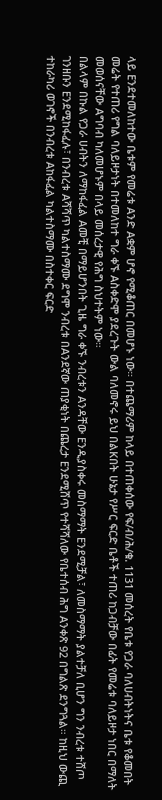ላይ Eንደተመለከተው ቤቱም የመሬቱ Aንድ Aቋም ሆኖ የሚቆጠር በመሆኑ ነው። በተጨማሪም ከላይ በተጠቀሰው የፍ/ብ/ሕ/ቁ. 1131 መሰረት የቤቱ የጋራ ባለሀብትነትና ቤቱ የቆመበት መሬት የተጠሪ የግል ባለይዞታነት በተመለከተ ግራ ቀኙ Aስቀድሞ ያደረጉት ውል ባለመኖሩ ይህ በልKበት ሁኔታ የሥር ፍርድ ቤቶች ተጠሪ ከጋብቻው በፊት የመሬቱ ባለይዞታ ነበር በማለት መወሰናቸው Aግባብ ካለመሆኑም በላይ መሰረታዊ የሕግ ስህተትም ነው።
በልላም በኩል የጋራ ሀብትን ለማከፋፈል Aመቺ በማይሆንበት ጊዜ ግራ ቀኙ ንብረቱን Aንዳቸው Eንዲያስቀሩ መስማማት Eንደሚቻል፣ ለመስማማት ያልተቻለ ቢሆን ግን ንብረቱ ተሸጦ ገንዘቡን Eንደሚከፋፈሉ፣ በንብረቱ Aሻሻጥ ካልተስማሙ ደግሞ ንብረቱ በAንደኛው ጠያቂነት በጨረታ Eንደሚሸጥ የተሻሻለው የቤተሰብ ሕግ Aንቀጽ 92 በግልጽ ደንግጓል። ከዚህ ውጪ ተከራካሪ ወገኖች በንብረቱ Aከፋፈል ካልተስማሙ በስተቀር ፍርድ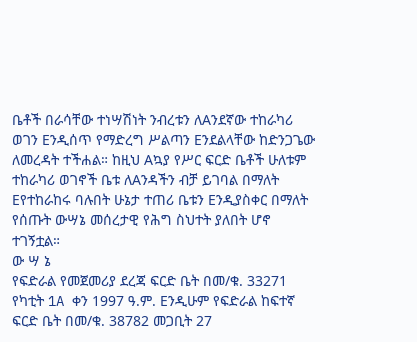ቤቶች በራሳቸው ተነሣሽነት ንብረቱን ለAንደኛው ተከራካሪ ወገን Eንዲሰጥ የማድረግ ሥልጣን Eንደልላቸው ከድንጋጌው ለመረዳት ተችሐል። ከዚህ Aኳያ የሥር ፍርድ ቤቶች ሁለቱም ተከራካሪ ወገኖች ቤቱ ለAንዳችን ብቻ ይገባል በማለት Eየተከራከሩ ባሉበት ሁኔታ ተጠሪ ቤቱን Eንዲያስቀር በማለት የሰጡት ውሣኔ መሰረታዊ የሕግ ስህተት ያለበት ሆኖ ተገኝቷል።
ው ሣ ኔ
የፍድራል የመጀመሪያ ደረጃ ፍርድ ቤት በመ/ቁ. 33271 የካቲት 1A ቀን 1997 ዓ.ም. Eንዲሁም የፍድራል ከፍተኛ ፍርድ ቤት በመ/ቁ. 38782 መጋቢት 27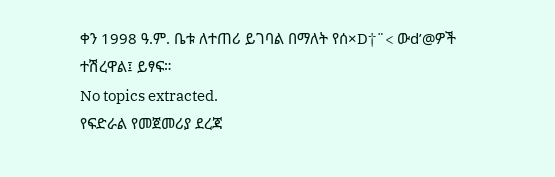ቀን 1998 ዓ.ም. ቤቱ ለተጠሪ ይገባል በማለት የሰ×D†¨< ውd’@ዎች ተሽረዋል፤ ይፃፍ።
No topics extracted.
የፍድራል የመጀመሪያ ደረጃ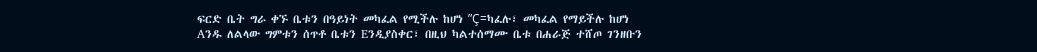ፍርድ ቤት ግራ ቀኙ ቤቱን በዓይነት መካፈል የሚችሉ ከሆነ ”Ç=ካፈሉ፣ መካፈል የማይችሉ ከሆነ Aንዱ ለልላው ግምቱን ሰጥቶ ቤቱን Eንዲያስቀር፣ በዚህ ካልተሰማሙ ቤቱ በሐራጅ ተሸጦ ገንዘቡን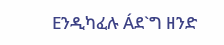Eንዲካፈሉ Áደ`ግ ዘንድ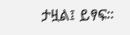ታዟል፤ ይፃፍ።